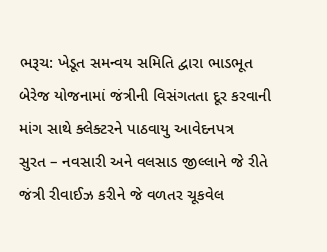ભરૂચ: ખેડૂત સમન્વય સમિતિ દ્વારા ભાડભૂત બેરેજ યોજનામાં જંત્રીની વિસંગતતા દૂર કરવાની માંગ સાથે ક્લેક્ટરને પાઠવાયુ આવેદનપત્ર
સુરત – નવસારી અને વલસાડ જીલ્લાને જે રીતે જંત્રી રીવાઈઝ કરીને જે વળતર ચૂકવેલ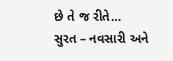છે તે જ રીતે…
સુરત – નવસારી અને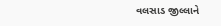વલસાડ જીલ્લાને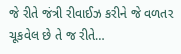જે રીતે જંત્રી રીવાઈઝ કરીને જે વળતર ચૂકવેલ છે તે જ રીતે…